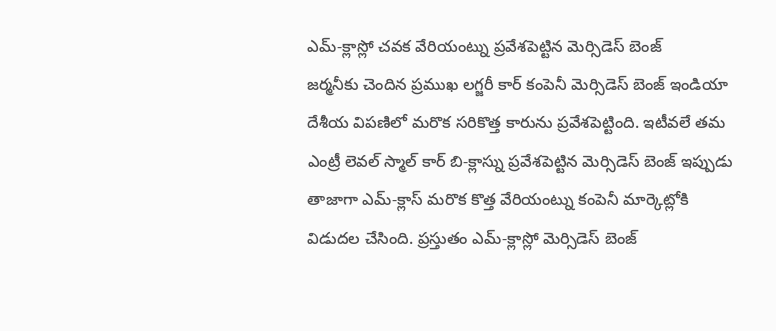ఎమ్-క్లాస్లో చవక వేరియంట్ను ప్రవేశపెట్టిన మెర్సిడెస్ బెంజ్
జర్మనీకు చెందిన ప్రముఖ లగ్జరీ కార్ కంపెనీ మెర్సిడెస్ బెంజ్ ఇండియా దేశీయ విపణిలో మరొక సరికొత్త కారును ప్రవేశపెట్టింది. ఇటీవలే తమ ఎంట్రీ లెవల్ స్మాల్ కార్ బి-క్లాస్ను ప్రవేశపెట్టిన మెర్సిడెస్ బెంజ్ ఇప్పుడు తాజాగా ఎమ్-క్లాస్ మరొక కొత్త వేరియంట్ను కంపెనీ మార్కెట్లోకి విడుదల చేసింది. ప్రస్తుతం ఎమ్-క్లాస్లో మెర్సిడెస్ బెంజ్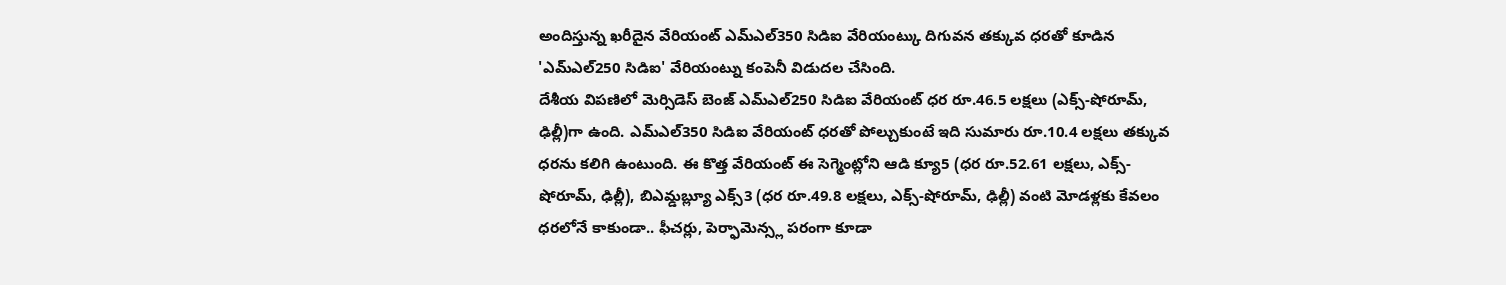అందిస్తున్న ఖరీదైన వేరియంట్ ఎమ్ఎల్350 సిడిఐ వేరియంట్కు దిగువన తక్కువ ధరతో కూడిన 'ఎమ్ఎల్250 సిడిఐ' వేరియంట్ను కంపెనీ విడుదల చేసింది.
దేశీయ విపణిలో మెర్సిడెస్ బెంజ్ ఎమ్ఎల్250 సిడిఐ వేరియంట్ ధర రూ.46.5 లక్షలు (ఎక్స్-షోరూమ్, ఢిల్లీ)గా ఉంది. ఎమ్ఎల్350 సిడిఐ వేరియంట్ ధరతో పోల్చుకుంటే ఇది సుమారు రూ.10.4 లక్షలు తక్కువ ధరను కలిగి ఉంటుంది. ఈ కొత్త వేరియంట్ ఈ సెగ్మెంట్లోని ఆడి క్యూ5 (ధర రూ.52.61 లక్షలు, ఎక్స్-షోరూమ్, ఢిల్లీ), బిఎమ్డబ్ల్యూ ఎక్స్3 (ధర రూ.49.8 లక్షలు, ఎక్స్-షోరూమ్, ఢిల్లీ) వంటి మోడళ్లకు కేవలం ధరలోనే కాకుండా.. ఫీచర్లు, పెర్ఫామెన్స్ల పరంగా కూడా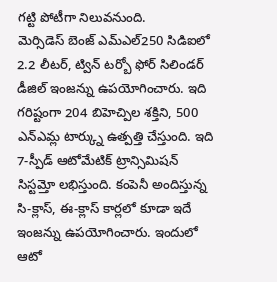గట్టి పోటీగా నిలువనుంది.
మెర్సిడెస్ బెంజ్ ఎమ్ఎల్250 సిడిఐలో 2.2 లీటర్, ట్విన్ టర్బో ఫోర్ సిలిండర్ డీజిల్ ఇంజన్ను ఉపయోగించారు. ఇది గరిష్టంగా 204 బిహెచ్పిల శక్తిని, 500 ఎన్ఎమ్ల టార్క్ను ఉత్పత్తి చేస్తుంది. ఇది 7-స్పీడ్ ఆటోమేటిక్ ట్రాన్సిమిషన్ సిస్టమ్తో లభిస్తుంది. కంపెనీ అందిస్తున్న సి-క్లాస్, ఈ-క్లాస్ కార్లలో కూడా ఇదే ఇంజన్ను ఉపయోగించారు. ఇందులో ఆటో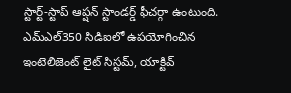స్టార్ట్-స్టాప్ ఆప్షన్ స్టాండర్డ్ ఫీచర్గా ఉంటుంది. ఎమ్ఎల్350 సిడిఐలో ఉపయోగించిన ఇంటెలిజెంట్ లైట్ సిస్టమ్, యాక్టివ్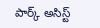పార్క్ అసిస్ట్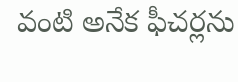వంటి అనేక ఫీచర్లను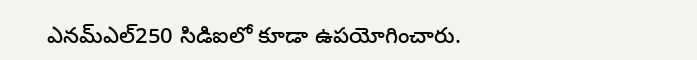ఎనమ్ఎల్250 సిడిఐలో కూడా ఉపయోగించారు.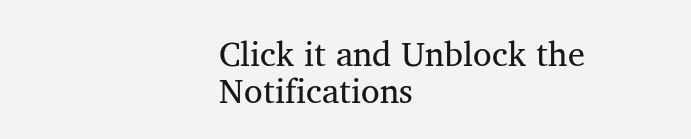Click it and Unblock the Notifications